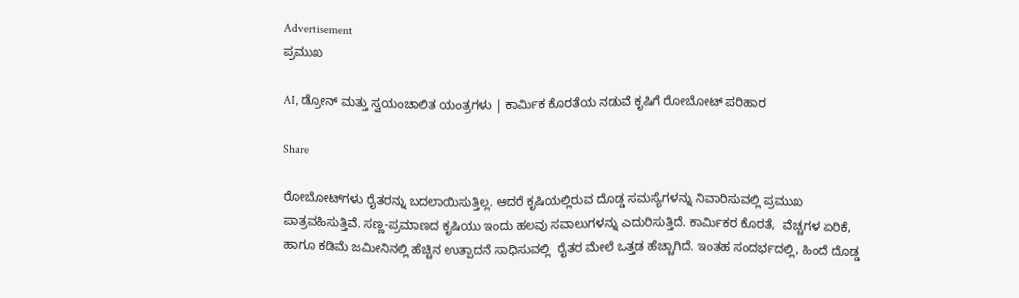Advertisement
ಪ್ರಮುಖ

AI, ಡ್ರೋನ್ ಮತ್ತು ಸ್ವಯಂಚಾಲಿತ ಯಂತ್ರಗಳು | ಕಾರ್ಮಿಕ ಕೊರತೆಯ ನಡುವೆ ಕೃಷಿಗೆ ರೋಬೋಟ್ ಪರಿಹಾರ

Share

ರೋಬೋಟ್‌ಗಳು ರೈತರನ್ನು ಬದಲಾಯಿಸುತ್ತಿಲ್ಲ. ಆದರೆ ಕೃಷಿಯಲ್ಲಿರುವ ದೊಡ್ಡ ಸಮಸ್ಯೆಗಳನ್ನು ನಿವಾರಿಸುವಲ್ಲಿ ಪ್ರಮುಖ ಪಾತ್ರವಹಿಸುತ್ತಿವೆ. ಸಣ್ಣ-ಪ್ರಮಾಣದ ಕೃಷಿಯು ಇಂದು ಹಲವು ಸವಾಲುಗಳನ್ನು ಎದುರಿಸುತ್ತಿದೆ. ಕಾರ್ಮಿಕರ ಕೊರತೆ,  ವೆಚ್ಚಗಳ ಏರಿಕೆ, ಹಾಗೂ ಕಡಿಮೆ ಜಮೀನಿನಲ್ಲಿ ಹೆಚ್ಚಿನ ಉತ್ಪಾದನೆ ಸಾಧಿಸುವಲ್ಲಿ  ರೈತರ ಮೇಲೆ ಒತ್ತಡ ಹೆಚ್ಚಾಗಿದೆ. ಇಂತಹ ಸಂದರ್ಭದಲ್ಲಿ, ಹಿಂದೆ ದೊಡ್ಡ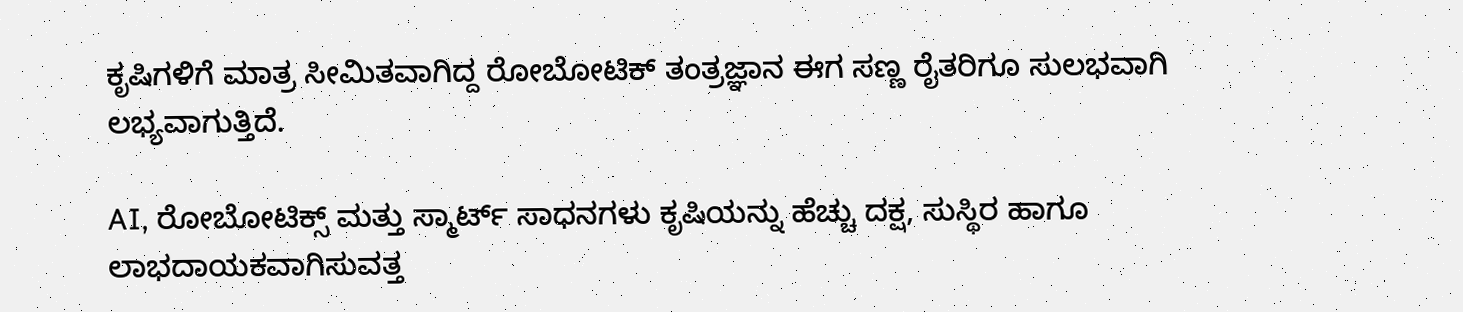ಕೃಷಿಗಳಿಗೆ ಮಾತ್ರ ಸೀಮಿತವಾಗಿದ್ದ ರೋಬೋಟಿಕ್ ತಂತ್ರಜ್ಞಾನ ಈಗ ಸಣ್ಣ ರೈತರಿಗೂ ಸುಲಭವಾಗಿ ಲಭ್ಯವಾಗುತ್ತಿದೆ.

AI, ರೋಬೋಟಿಕ್ಸ್ ಮತ್ತು ಸ್ಮಾರ್ಟ್ ಸಾಧನಗಳು ಕೃಷಿಯನ್ನು ಹೆಚ್ಚು ದಕ್ಷ, ಸುಸ್ಥಿರ ಹಾಗೂ ಲಾಭದಾಯಕವಾಗಿಸುವತ್ತ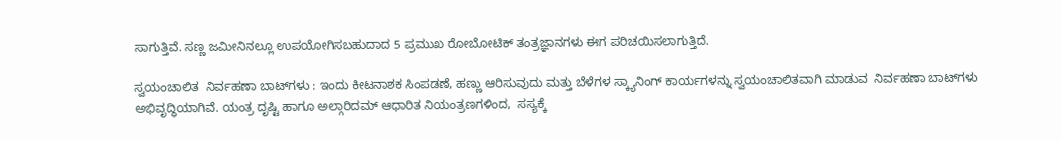ಸಾಗುತ್ತಿವೆ. ಸಣ್ಣ ಜಮೀನಿನಲ್ಲೂ ಉಪಯೋಗಿಸಬಹುದಾದ 5 ಪ್ರಮುಖ ರೋಬೋಟಿಕ್‌ ತಂತ್ರಜ್ಞಾನಗಳು ಈಗ ಪರಿಚಯಿಸಲಾಗುತ್ತಿದೆ.

ಸ್ವಯಂಚಾಲಿತ  ನಿರ್ವಹಣಾ ಬಾಟ್‌ಗಳು : ಇಂದು ಕೀಟನಾಶಕ ಸಿಂಪಡಣೆ, ಹಣ್ಣು ಆರಿಸುವುದು ಮತ್ತು ಬೆಳೆಗಳ ಸ್ಕ್ಯಾನಿಂಗ್ ಕಾರ್ಯಗಳನ್ನು ಸ್ವಯಂಚಾಲಿತವಾಗಿ ಮಾಡುವ  ನಿರ್ವಹಣಾ ಬಾಟ್‌ಗಳು ಅಭಿವೃದ್ಧಿಯಾಗಿವೆ. ಯಂತ್ರ ದೃಷ್ಟಿ ಹಾಗೂ ಅಲ್ಗಾರಿದಮ್ ಆಧಾರಿತ ನಿಯಂತ್ರಣಗಳಿಂದ,  ಸಸ್ಯಕ್ಕೆ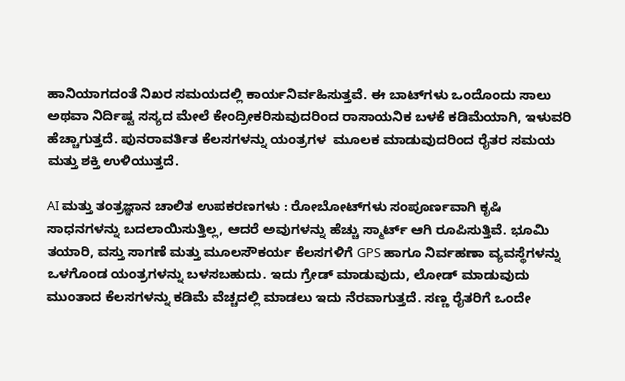ಹಾನಿಯಾಗದಂತೆ ನಿಖರ ಸಮಯದಲ್ಲಿ ಕಾರ್ಯನಿರ್ವಹಿಸುತ್ತವೆ. ಈ ಬಾಟ್‌ಗಳು ಒಂದೊಂದು ಸಾಲು ಅಥವಾ ನಿರ್ದಿಷ್ಟ ಸಸ್ಯದ ಮೇಲೆ ಕೇಂದ್ರೀಕರಿಸುವುದರಿಂದ ರಾಸಾಯನಿಕ ಬಳಕೆ ಕಡಿಮೆಯಾಗಿ, ಇಳುವರಿ ಹೆಚ್ಚಾಗುತ್ತದೆ. ಪುನರಾವರ್ತಿತ ಕೆಲಸಗಳನ್ನು ಯಂತ್ರಗಳ  ಮೂಲಕ ಮಾಡುವುದರಿಂದ ರೈತರ ಸಮಯ ಮತ್ತು ಶಕ್ತಿ ಉಳಿಯುತ್ತದೆ.

AI ಮತ್ತು ತಂತ್ರಜ್ಞಾನ ಚಾಲಿತ ಉಪಕರಣಗಳು : ರೋಬೋಟ್‌ಗಳು ಸಂಪೂರ್ಣವಾಗಿ ಕೃಷಿ ಸಾಧನಗಳನ್ನು ಬದಲಾಯಿಸುತ್ತಿಲ್ಲ, ಆದರೆ ಅವುಗಳನ್ನು ಹೆಚ್ಚು ಸ್ಮಾರ್ಟ್ ಆಗಿ ರೂಪಿಸುತ್ತಿವೆ. ಭೂಮಿ ತಯಾರಿ, ವಸ್ತು ಸಾಗಣೆ ಮತ್ತು ಮೂಲಸೌಕರ್ಯ ಕೆಲಸಗಳಿಗೆ GPS ಹಾಗೂ ನಿರ್ವಹಣಾ ವ್ಯವಸ್ಥೆಗಳನ್ನು ಒಳಗೊಂಡ ಯಂತ್ರಗಳನ್ನು ಬಳಸಬಹುದು. ಇದು ಗ್ರೇಡ್ ಮಾಡುವುದು, ಲೋಡ್ ಮಾಡುವುದು ಮುಂತಾದ ಕೆಲಸಗಳನ್ನು ಕಡಿಮೆ ವೆಚ್ಚದಲ್ಲಿ ಮಾಡಲು ಇದು ನೆರವಾಗುತ್ತದೆ. ಸಣ್ಣ ರೈತರಿಗೆ ಒಂದೇ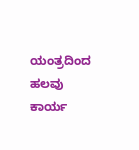ಯಂತ್ರದಿಂದ ಹಲವು ಕಾರ್ಯ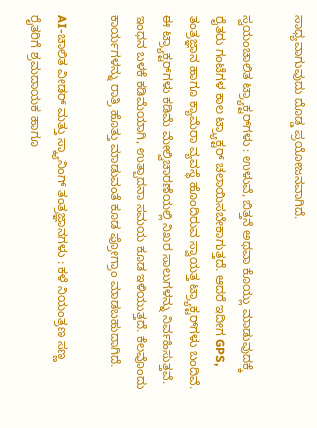ಸಾಧ್ಯವಾಗುವುದು ದೊಡ್ಡ ಪ್ರಯೋಜನವಾಗಿದೆ.

ಸ್ವಯಂಚಾಲಿತ ಟ್ರ್ಯಾಕ್ಟರ್‌ಗಳು : ಉಳುವೆ, ಬಿತ್ತನೆ ಅಥವಾ ಕೊಯ್ಲು ಮಾಡುವುದಕ್ಕೆ ರೈತರು ಗಂಟೆಗಳ ಕಾಲ ಟ್ರ್ಯಾಕ್ಟರ್ ಚಲಾಯಿಸಬೇಕಾಗುತ್ತದೆ. ಆದರೆ ಇದೀಗ GPS,  ತಂತ್ರಜ್ಞಾನ ಹಾಗೂ ಕ್ಯಾಮೆರಾ ವ್ಯವಸ್ಥೆ ಹೊಂದಿರುವ ಸ್ವಾಯತ್ತ ಟ್ರ್ಯಾಕ್ಟರ್‌ಗಳು ಬಂದಿವೆ. ಈ ಟ್ರ್ಯಾಕ್ಟರ್‌ಗಳು ಕಡಿಮೆ ಮೇಲ್ವಿಚಾರಣೆಯಲ್ಲಿ ನಿಖರ ಸಾಲುಗಳನ್ನು ನಿರ್ವಹಿಸುತ್ತವೆ. ಇಂಧನ ಬಳಕೆ ಕಡಿಮೆಯಾಗಿ, ಉತ್ಪಾದನಾ ಸಮಯ ಕೂಡ ಇಳಿಯುತ್ತದೆ. ಕೆಲವೊಂದು ಕಾರ್ಯಗಳನ್ನು ರಾತ್ರಿ ಹೊತ್ತು ಮಾಡುವಂತೆ ಕೂಡ ಪ್ರೋಗ್ರಾಂ ಮಾಡಬಹುದಾಗಿದೆ.

AI-ಚಾಲಿತ ವೀಡರ್ ಮತ್ತು ಸ್ಕ್ಯಾನಿಂಗ್ ತಂತ್ರಜ್ಞಾನಗಳು : ಕಳೆ ನಿಯಂತ್ರಣ ಸಣ್ಣ ರೈತರಿಗೆ ಶ್ರಮದಾಯಕ ಹಾಗೂ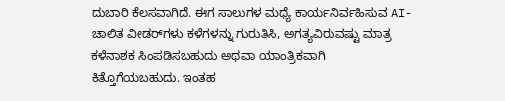ದುಬಾರಿ ಕೆಲಸವಾಗಿದೆ. ಈಗ ಸಾಲುಗಳ ಮಧ್ಯೆ ಕಾರ್ಯನಿರ್ವಹಿಸುವ AI-ಚಾಲಿತ ವೀಡರ್‌ಗಳು ಕಳೆಗಳನ್ನು ಗುರುತಿಸಿ, ಅಗತ್ಯವಿರುವಷ್ಟು ಮಾತ್ರ ಕಳೆನಾಶಕ ಸಿಂಪಡಿಸಬಹುದು ಅಥವಾ ಯಾಂತ್ರಿಕವಾಗಿ ಕಿತ್ತೊಗೆಯಬಹುದು. ಇಂತಹ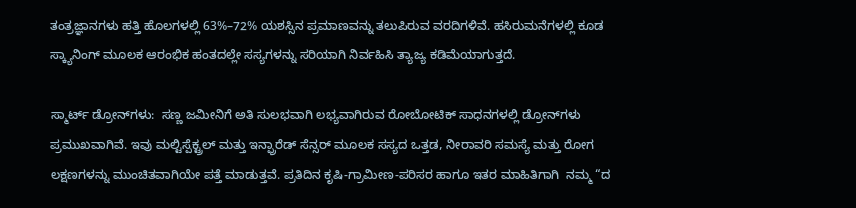ತಂತ್ರಜ್ಞಾನಗಳು ಹತ್ತಿ ಹೊಲಗಳಲ್ಲಿ 63%–72% ಯಶಸ್ಸಿನ ಪ್ರಮಾಣವನ್ನು ತಲುಪಿರುವ ವರದಿಗಳಿವೆ. ಹಸಿರುಮನೆಗಳಲ್ಲಿ ಕೂಡ ಸ್ಕ್ಯಾನಿಂಗ್ ಮೂಲಕ ಆರಂಭಿಕ ಹಂತದಲ್ಲೇ ಸಸ್ಯಗಳನ್ನು ಸರಿಯಾಗಿ ನಿರ್ವಹಿಸಿ ತ್ಯಾಜ್ಯ ಕಡಿಮೆಯಾಗುತ್ತದೆ.

ಸ್ಮಾರ್ಟ್ ಡ್ರೋನ್‌ಗಳು:  ಸಣ್ಣ ಜಮೀನಿಗೆ ಅತಿ ಸುಲಭವಾಗಿ ಲಭ್ಯವಾಗಿರುವ ರೋಬೋಟಿಕ್ ಸಾಧನಗಳಲ್ಲಿ ಡ್ರೋನ್‌ಗಳು ಪ್ರಮುಖವಾಗಿವೆ. ಇವು ಮಲ್ಟಿಸ್ಪೆಕ್ಟ್ರಲ್ ಮತ್ತು ಇನ್ಫ್ರಾರೆಡ್ ಸೆನ್ಸರ್ ಮೂಲಕ ಸಸ್ಯದ ಒತ್ತಡ, ನೀರಾವರಿ ಸಮಸ್ಯೆ ಮತ್ತು ರೋಗ ಲಕ್ಷಣಗಳನ್ನು ಮುಂಚಿತವಾಗಿಯೇ ಪತ್ತೆ ಮಾಡುತ್ತವೆ. ಪ್ರತಿದಿನ ಕೃಷಿ-ಗ್ರಾಮೀಣ-ಪರಿಸರ ಹಾಗೂ ಇತರ ಮಾಹಿತಿಗಾಗಿ  ನಮ್ಮ “ದ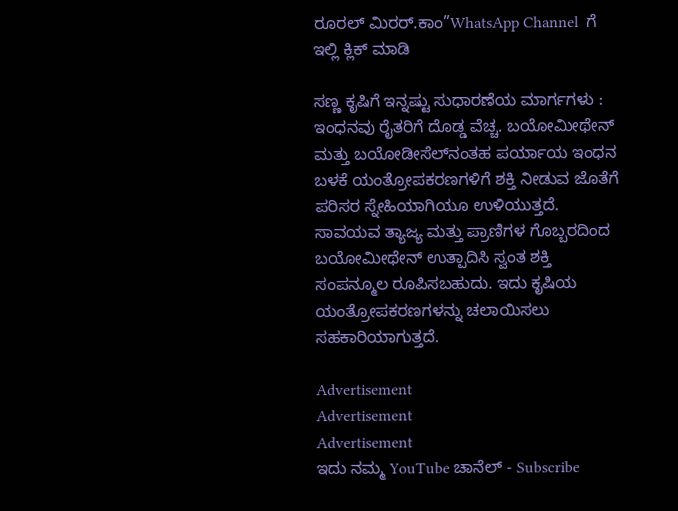ರೂರಲ್‌ ಮಿರರ್.ಕಾಂ”WhatsApp Channel  ಗೆ ಇಲ್ಲಿ ಕ್ಲಿಕ್‌ ಮಾಡಿ

ಸಣ್ಣ ಕೃಷಿಗೆ ಇನ್ನಷ್ಟು ಸುಧಾರಣೆಯ ಮಾರ್ಗಗಳು : ಇಂಧನವು ರೈತರಿಗೆ ದೊಡ್ಡ ವೆಚ್ಚ. ಬಯೋಮೀಥೇನ್ ಮತ್ತು ಬಯೋಡೀಸೆಲ್‌ನಂತಹ ಪರ್ಯಾಯ ಇಂಧನ ಬಳಕೆ ಯಂತ್ರೋಪಕರಣಗಳಿಗೆ ಶಕ್ತಿ ನೀಡುವ ಜೊತೆಗೆ ಪರಿಸರ ಸ್ನೇಹಿಯಾಗಿಯೂ ಉಳಿಯುತ್ತದೆ. ಸಾವಯವ ತ್ಯಾಜ್ಯ ಮತ್ತು ಪ್ರಾಣಿಗಳ ಗೊಬ್ಬರದಿಂದ ಬಯೋಮೀಥೇನ್ ಉತ್ಪಾದಿಸಿ ಸ್ವಂತ ಶಕ್ತಿ ಸಂಪನ್ಮೂಲ ರೂಪಿಸಬಹುದು. ಇದು ಕೃಷಿಯ ಯಂತ್ರೋಪಕರಣಗಳನ್ನು ಚಲಾಯಿಸಲು ಸಹಕಾರಿಯಾಗುತ್ತದೆ.

Advertisement
Advertisement
Advertisement
ಇದು ನಮ್ಮ YouTube ಚಾನೆಲ್ - Subscribe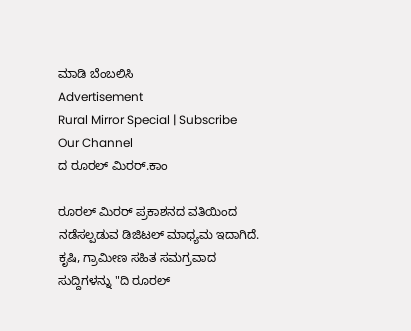ಮಾಡಿ ಬೆಂಬಲಿಸಿ
Advertisement
Rural Mirror Special | Subscribe Our Channel
ದ ರೂರಲ್ ಮಿರರ್.ಕಾಂ

ರೂರಲ್‌ ಮಿರರ್‌ ಪ್ರಕಾಶನದ ವತಿಯಿಂದ ನಡೆಸಲ್ಪಡುವ ಡಿಜಿಟಲ್‌ ಮಾಧ್ಯಮ ಇದಾಗಿದೆ.  ಕೃಷಿ, ಗ್ರಾಮೀಣ ಸಹಿತ ಸಮಗ್ರವಾದ ಸುದ್ದಿಗಳನ್ನು "ದಿ ರೂರಲ್‌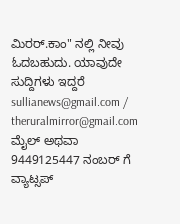ಮಿರರ್‌.ಕಾಂ" ನಲ್ಲಿ ನೀವು ಓದಬಹುದು. ಯಾವುದೇ ಸುದ್ದಿಗಳು ಇದ್ದರೆ sullianews@gmail.com / theruralmirror@gmail.com ಮೈಲ್ ಅಥವಾ 9449125447 ನಂಬರ್ ಗೆ ವ್ಯಾಟ್ಸಪ್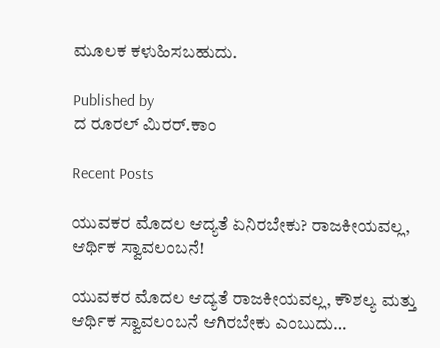ಮೂಲಕ ಕಳುಹಿಸಬಹುದು.

Published by
ದ ರೂರಲ್ ಮಿರರ್.ಕಾಂ

Recent Posts

ಯುವಕರ ಮೊದಲ ಆದ್ಯತೆ ಏನಿರಬೇಕು? ರಾಜಕೀಯವಲ್ಲ, ಆರ್ಥಿಕ ಸ್ವಾವಲಂಬನೆ!

ಯುವಕರ ಮೊದಲ ಆದ್ಯತೆ ರಾಜಕೀಯವಲ್ಲ, ಕೌಶಲ್ಯ ಮತ್ತು ಆರ್ಥಿಕ ಸ್ವಾವಲಂಬನೆ ಆಗಿರಬೇಕು ಎಂಬುದು…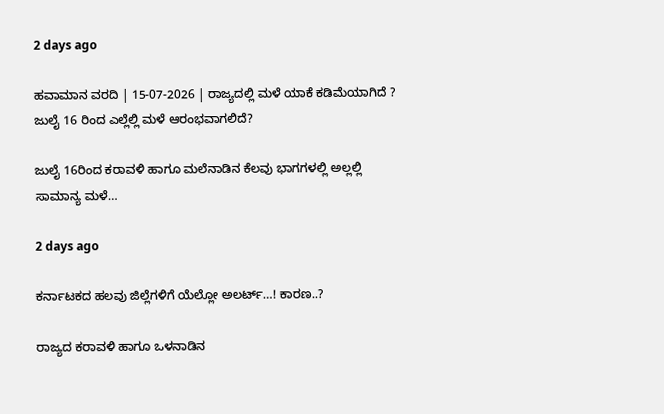2 days ago

ಹವಾಮಾನ ವರದಿ | 15-07-2026 | ರಾಜ್ಯದಲ್ಲಿ ಮಳೆ ಯಾಕೆ ಕಡಿಮೆಯಾಗಿದೆ ? ಜುಲೈ 16 ರಿಂದ ಎಲ್ಲೆಲ್ಲಿ ಮಳೆ ಆರಂಭವಾಗಲಿದೆ?

ಜುಲೈ 16ರಿಂದ ಕರಾವಳಿ ಹಾಗೂ ಮಲೆನಾಡಿನ ಕೆಲವು ಭಾಗಗಳಲ್ಲಿ ಅಲ್ಲಲ್ಲಿ ಸಾಮಾನ್ಯ ಮಳೆ…

2 days ago

ಕರ್ನಾಟಕದ ಹಲವು ಜಿಲ್ಲೆಗಳಿಗೆ ಯೆಲ್ಲೋ ಅಲರ್ಟ್…! ಕಾರಣ..?

ರಾಜ್ಯದ ಕರಾವಳಿ ಹಾಗೂ ಒಳನಾಡಿನ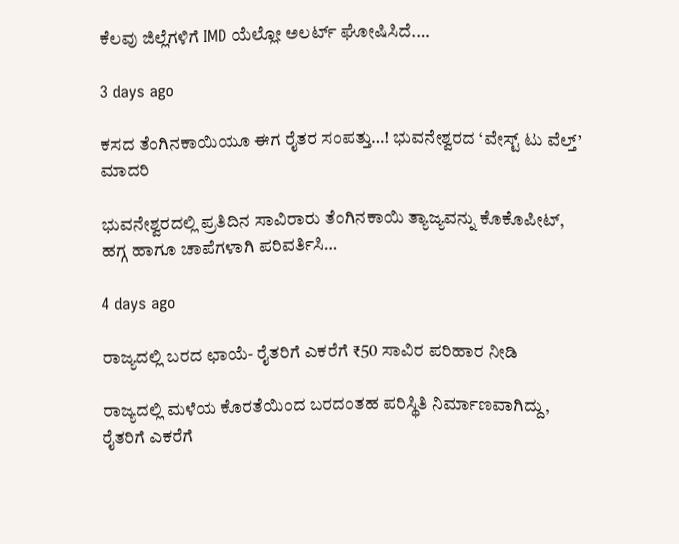ಕೆಲವು ಜಿಲ್ಲೆಗಳಿಗೆ IMD ಯೆಲ್ಲೋ ಅಲರ್ಟ್ ಘೋಷಿಸಿದೆ.…

3 days ago

ಕಸದ ತೆಂಗಿನಕಾಯಿಯೂ ಈಗ ರೈತರ ಸಂಪತ್ತು…! ಭುವನೇಶ್ವರದ ‘ವೇಸ್ಟ್ ಟು ವೆಲ್ತ್’ ಮಾದರಿ

ಭುವನೇಶ್ವರದಲ್ಲಿ ಪ್ರತಿದಿನ ಸಾವಿರಾರು ತೆಂಗಿನಕಾಯಿ ತ್ಯಾಜ್ಯವನ್ನು ಕೊಕೊಪೀಟ್, ಹಗ್ಗ ಹಾಗೂ ಚಾಪೆಗಳಾಗಿ ಪರಿವರ್ತಿಸಿ…

4 days ago

ರಾಜ್ಯದಲ್ಲಿ ಬರದ ಛಾಯೆ- ರೈತರಿಗೆ ಎಕರೆಗೆ ₹50 ಸಾವಿರ ಪರಿಹಾರ ನೀಡಿ

ರಾಜ್ಯದಲ್ಲಿ ಮಳೆಯ ಕೊರತೆಯಿಂದ ಬರದಂತಹ ಪರಿಸ್ಥಿತಿ ನಿರ್ಮಾಣವಾಗಿದ್ದು, ರೈತರಿಗೆ ಎಕರೆಗೆ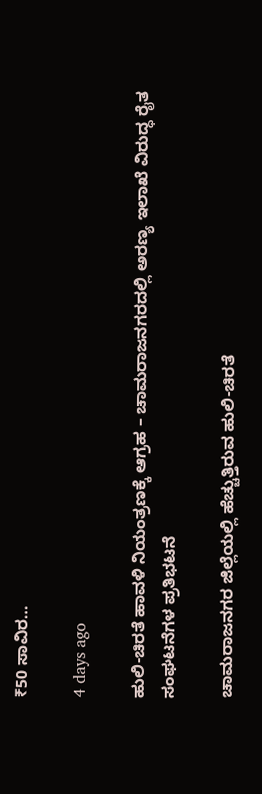₹50 ಸಾವಿರ…

4 days ago

ಹುಲಿ-ಚಿರತೆ ಹಾವಳಿ ನಿಯಂತ್ರಣಕ್ಕೆ ಆಗ್ರಹ – ಚಾಮರಾಜನಗರದಲ್ಲಿ ಅರಣ್ಯ ಇಲಾಖೆ ವಿರುದ್ಧ ರೈತ ಸಂಘಟನೆಗಳ ಪ್ರತಿಭಟನೆ

ಚಾಮರಾಜನಗರ ಜಿಲ್ಲೆಯಲ್ಲಿ ಹೆಚ್ಚುತ್ತಿರುವ ಹುಲಿ-ಚಿರತೆ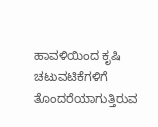ಹಾವಳಿಯಿಂದ ಕೃಷಿ ಚಟುವಟಿಕೆಗಳಿಗೆ ತೊಂದರೆಯಾಗುತ್ತಿರುವ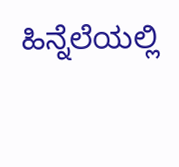ಹಿನ್ನೆಲೆಯಲ್ಲಿ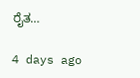ರೈತ…

4 days ago